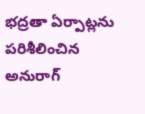భద్రతా ఏర్పాట్లను పరిశీలించిన అనురాగ్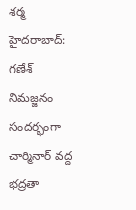శర్మ
హైదరాబాద్: గణేశ్ నిమజ్జనం సందర్భంగా చార్మినార్ వద్ద భద్రతా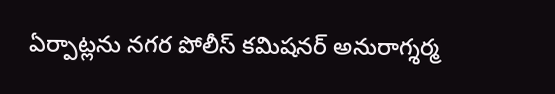ఏర్పాట్లను నగర పోలీస్ కమిషనర్ అనురాగ్శర్మ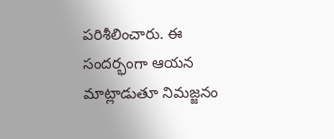పరిశీలించారు. ఈ సందర్భంగా ఆయన మాట్లాడుతూ నిమజ్జనం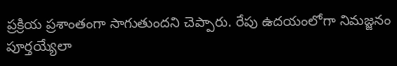ప్రక్రియ ప్రశాంతంగా సాగుతుందని చెప్పారు. రేపు ఉదయంలోగా నిమజ్జనం పూర్తయ్యేలా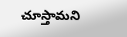చూస్తామని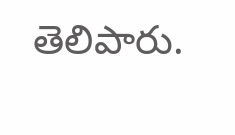తెలిపారు.